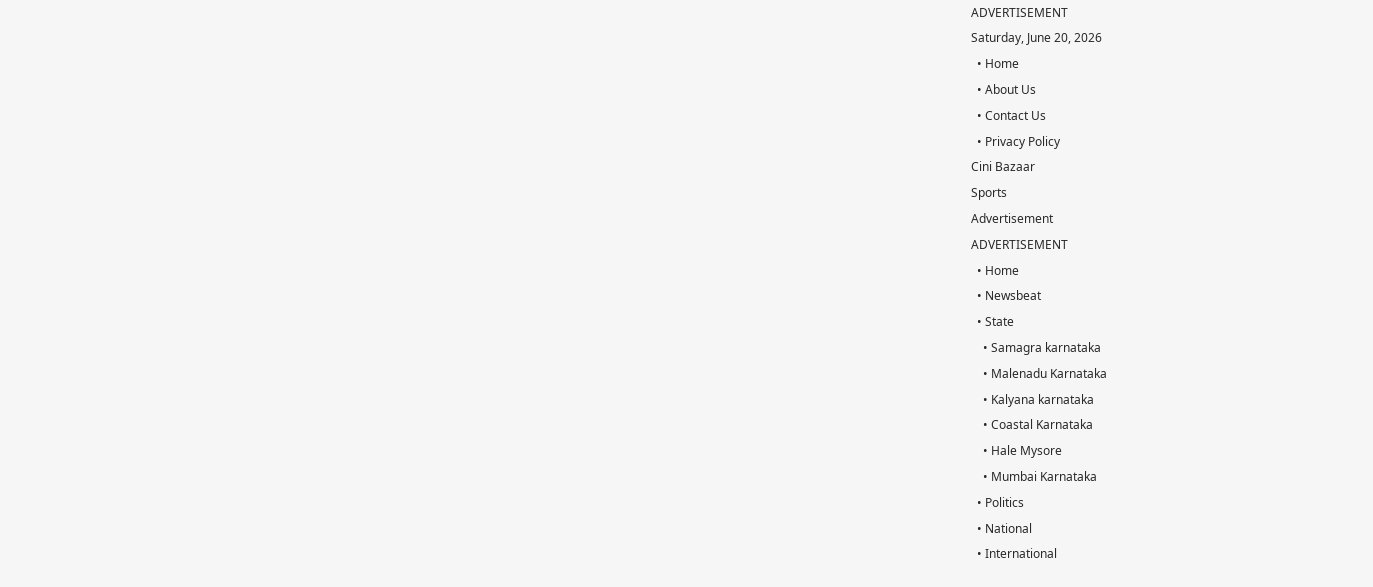ADVERTISEMENT
Saturday, June 20, 2026
  • Home
  • About Us
  • Contact Us
  • Privacy Policy
Cini Bazaar
Sports
Advertisement
ADVERTISEMENT
  • Home
  • Newsbeat
  • State
    • Samagra karnataka
    • Malenadu Karnataka
    • Kalyana karnataka
    • Coastal Karnataka
    • Hale Mysore
    • Mumbai Karnataka
  • Politics
  • National
  • International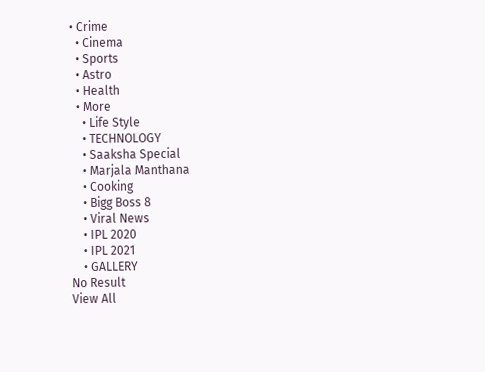• Crime
  • Cinema
  • Sports
  • Astro
  • Health
  • More
    • Life Style
    • TECHNOLOGY
    • Saaksha Special
    • Marjala Manthana
    • Cooking
    • Bigg Boss 8
    • Viral News
    • IPL 2020
    • IPL 2021
    • GALLERY
No Result
View All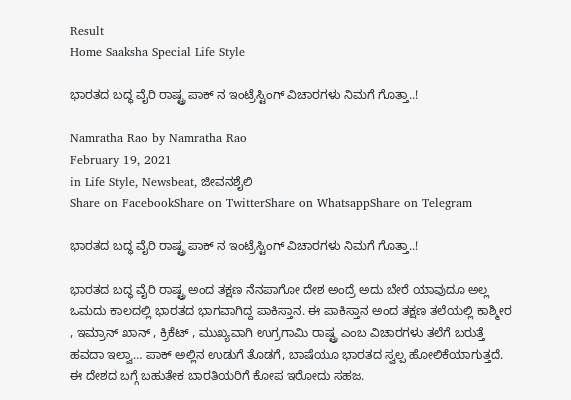Result
Home Saaksha Special Life Style

ಭಾರತದ ಬದ್ಧ ವೈರಿ ರಾಷ್ಟ್ರ ಪಾಕ್ ನ ಇಂಟ್ರೆಸ್ಟಿಂಗ್ ವಿಚಾರಗಳು ನಿಮಗೆ ಗೊತ್ತಾ..!

Namratha Rao by Namratha Rao
February 19, 2021
in Life Style, Newsbeat, ಜೀವನಶೈಲಿ
Share on FacebookShare on TwitterShare on WhatsappShare on Telegram

ಭಾರತದ ಬದ್ಧ ವೈರಿ ರಾಷ್ಟ್ರ ಪಾಕ್ ನ ಇಂಟ್ರೆಸ್ಟಿಂಗ್ ವಿಚಾರಗಳು ನಿಮಗೆ ಗೊತ್ತಾ..!

ಭಾರತದ ಬದ್ಧ ವೈರಿ ರಾಷ್ಟ್ರ ಅಂದ ತಕ್ಷಣ ನೆನಪಾಗೋ ದೇಶ ಅಂದ್ರೆ ಅದು ಬೇರೆ ಯಾವುದೂ ಅಲ್ಲ ಒಮದು ಕಾಲದಲ್ಲಿ ಭಾರತದ ಭಾಗವಾಗಿದ್ದ ಪಾಕಿಸ್ತಾನ. ಈ ಪಾಕಿಸ್ತಾನ ಅಂದ ತಕ್ಷಣ ತಲೆಯಲ್ಲಿ ಕಾಶ್ಮೀರ , ಇಮ್ರಾನ್ ಖಾನ್ , ಕ್ರಿಕೆಟ್ , ಮುಖ್ಯವಾಗಿ ಉಗ್ರಗಾಮಿ ರಾಷ್ಟ್ರ ಎಂಬ ವಿಚಾರಗಳು ತಲೆಗೆ ಬರುತ್ತೆ ಹವದಾ ಇಲ್ವಾ… ಪಾಕ್ ಅಲ್ಲಿನ ಉಡುಗೆ ತೊಡಗೆ, ಬಾಷೆಯೂ ಭಾರತದ ಸ್ವಲ್ಪ ಹೋಲಿಕೆಯಾಗುತ್ತದೆ. ಈ ದೇಶದ ಬಗ್ಗೆ ಬಹುತೇಕ ಬಾರತಿಯರಿಗೆ ಕೋಪ ಇರೋದು ಸಹಜ.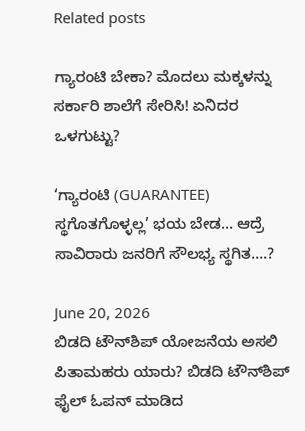Related posts

ಗ್ಯಾರಂಟಿ ಬೇಕಾ? ಮೊದಲು ಮಕ್ಕಳನ್ನು ಸರ್ಕಾರಿ ಶಾಲೆಗೆ ಸೇರಿಸಿ! ಏನಿದರ ಒಳಗುಟ್ಟು?

‘ಗ್ಯಾರಂಟಿ (GUARANTEE) ಸ್ಥಗೊತಗೊಳ್ಳಲ್ಲ’ ಭಯ ಬೇಡ… ಆದ್ರೆ ಸಾವಿರಾರು ಜನರಿಗೆ ಸೌಲಭ್ಯ ಸ್ಥಗಿತ….?

June 20, 2026
ಬಿಡದಿ ಟೌನ್‌ಶಿಪ್ ಯೋಜನೆಯ ಅಸಲಿ ಪಿತಾಮಹರು ಯಾರು? ಬಿಡದಿ ಟೌನ್‌ಶಿಪ್ ಫೈಲ್ ಓಪನ್ ಮಾಡಿದ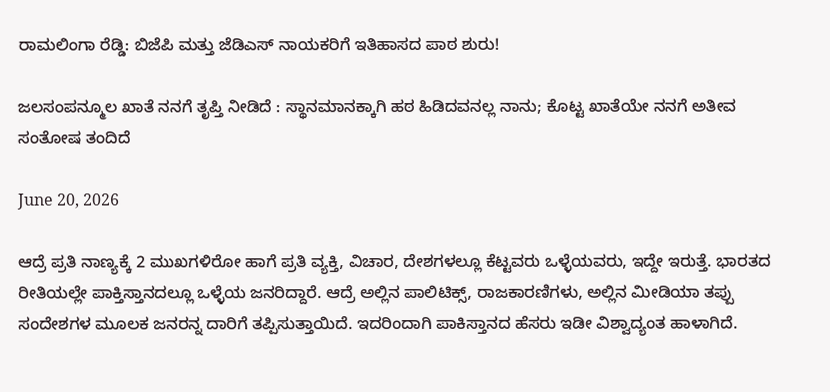ರಾಮಲಿಂಗಾ ರೆಡ್ಡಿ: ಬಿಜೆಪಿ ಮತ್ತು ಜೆಡಿಎಸ್ ನಾಯಕರಿಗೆ ಇತಿಹಾಸದ ಪಾಠ ಶುರು!

ಜಲಸಂಪನ್ಮೂಲ ಖಾತೆ ನನಗೆ ತೃಪ್ತಿ ನೀಡಿದೆ : ಸ್ಥಾನಮಾನಕ್ಕಾಗಿ ಹಠ ಹಿಡಿದವನಲ್ಲ ನಾನು; ಕೊಟ್ಟ ಖಾತೆಯೇ ನನಗೆ ಅತೀವ ಸಂತೋಷ ತಂದಿದೆ

June 20, 2026

ಆದ್ರೆ ಪ್ರತಿ ನಾಣ್ಯಕ್ಕೆ 2 ಮುಖಗಳಿರೋ ಹಾಗೆ ಪ್ರತಿ ವ್ಯಕ್ತಿ, ವಿಚಾರ, ದೇಶಗಳಲ್ಲೂ ಕೆಟ್ಟವರು ಒಳ್ಳೆಯವರು, ಇದ್ದೇ ಇರುತ್ತೆ. ಭಾರತದ ರೀತಿಯಲ್ಲೇ ಪಾಕ್ತಿಸ್ತಾನದಲ್ಲೂ ಒಳ್ಳೆಯ ಜನರಿದ್ದಾರೆ. ಆದ್ರೆ ಅಲ್ಲಿನ ಪಾಲಿಟಿಕ್ಸ್, ರಾಜಕಾರಣಿಗಳು, ಅಲ್ಲಿನ ಮೀಡಿಯಾ ತಪ್ಪು ಸಂದೇಶಗಳ ಮೂಲಕ ಜನರನ್ನ ದಾರಿಗೆ ತಪ್ಪಿಸುತ್ತಾಯಿದೆ. ಇದರಿಂದಾಗಿ ಪಾಕಿಸ್ತಾನದ ಹೆಸರು ಇಡೀ ವಿಶ್ವಾದ್ಯಂತ ಹಾಳಾಗಿದೆ.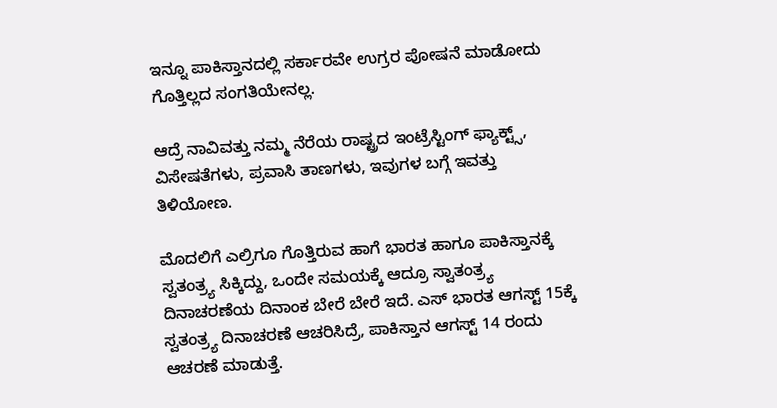ಇನ್ನೂ ಪಾಕಿಸ್ತಾನದಲ್ಲಿ ಸರ್ಕಾರವೇ ಉಗ್ರರ ಪೋಷನೆ ಮಾಡೋದು ಗೊತ್ತಿಲ್ಲದ ಸಂಗತಿಯೇನಲ್ಲ.

ಆದ್ರೆ ನಾವಿವತ್ತು ನಮ್ಮ ನೆರೆಯ ರಾಷ್ಟ್ರದ ಇಂಟ್ರೆಸ್ಟಿಂಗ್ ಫ್ಯಾಕ್ಟ್ಸ್, ವಿಸೇಷತೆಗಳು, ಪ್ರವಾಸಿ ತಾಣಗಳು, ಇವುಗಳ ಬಗ್ಗೆ ಇವತ್ತು ತಿಳಿಯೋಣ.

ಮೊದಲಿಗೆ ಎಲ್ರಿಗೂ ಗೊತ್ತಿರುವ ಹಾಗೆ ಭಾರತ ಹಾಗೂ ಪಾಕಿಸ್ತಾನಕ್ಕೆ ಸ್ವತಂತ್ರ್ಯ ಸಿಕ್ಕಿದ್ದು, ಒಂದೇ ಸಮಯಕ್ಕೆ ಆದ್ರೂ ಸ್ವಾತಂತ್ರ್ಯ ದಿನಾಚರಣೆಯ ದಿನಾಂಕ ಬೇರೆ ಬೇರೆ ಇದೆ. ಎಸ್ ಭಾರತ ಆಗಸ್ಟ್ 15ಕ್ಕೆ ಸ್ವತಂತ್ರ್ಯ ದಿನಾಚರಣೆ ಆಚರಿಸಿದ್ರೆ, ಪಾಕಿಸ್ತಾನ ಆಗಸ್ಟ್ 14 ರಂದು ಆಚರಣೆ ಮಾಡುತ್ತೆ.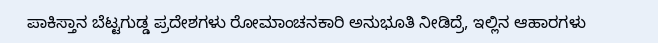ಪಾಕಿಸ್ತಾನ ಬೆಟ್ಟಗುಡ್ಡ ಪ್ರದೇಶಗಳು ರೋಮಾಂಚನಕಾರಿ ಅನುಭೂತಿ ನೀಡಿದ್ರೆ, ಇಲ್ಲಿನ ಆಹಾರಗಳು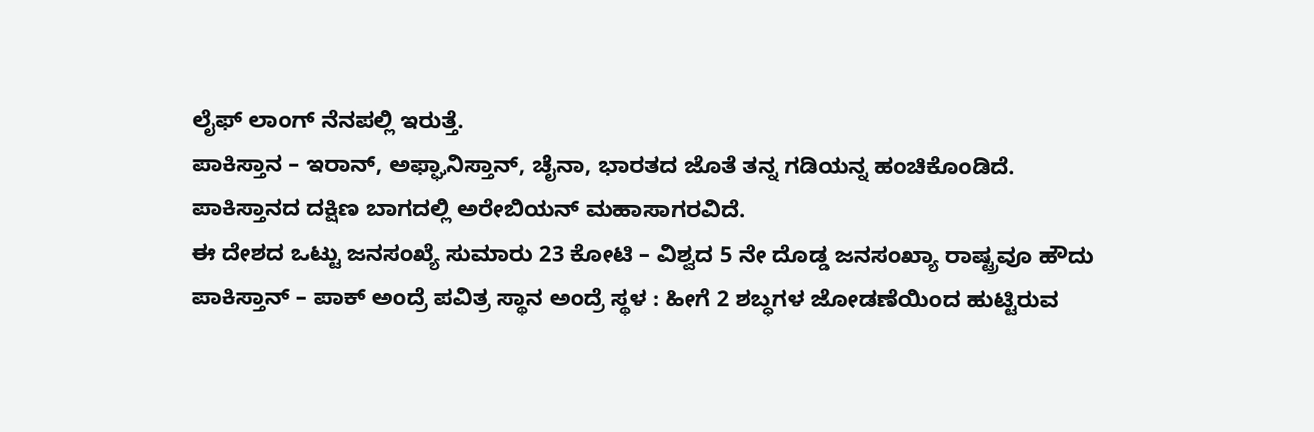ಲೈಫ್ ಲಾಂಗ್ ನೆನಪಲ್ಲಿ ಇರುತ್ತೆ.
ಪಾಕಿಸ್ತಾನ – ಇರಾನ್, ಅಫ್ಘಾನಿಸ್ತಾನ್, ಚೈನಾ, ಭಾರತದ ಜೊತೆ ತನ್ನ ಗಡಿಯನ್ನ ಹಂಚಿಕೊಂಡಿದೆ.
ಪಾಕಿಸ್ತಾನದ ದಕ್ಷಿಣ ಬಾಗದಲ್ಲಿ ಅರೇಬಿಯನ್ ಮಹಾಸಾಗರವಿದೆ.
ಈ ದೇಶದ ಒಟ್ಟು ಜನಸಂಖ್ಯೆ ಸುಮಾರು 23 ಕೋಟಿ – ವಿಶ್ವದ 5 ನೇ ದೊಡ್ಡ ಜನಸಂಖ್ಯಾ ರಾಷ್ಟ್ರವೂ ಹೌದು
ಪಾಕಿಸ್ತಾನ್ – ಪಾಕ್ ಅಂದ್ರೆ ಪವಿತ್ರ ಸ್ಥಾನ ಅಂದ್ರೆ ಸ್ಥಳ : ಹೀಗೆ 2 ಶಬ್ಧಗಳ ಜೋಡಣೆಯಿಂದ ಹುಟ್ಟಿರುವ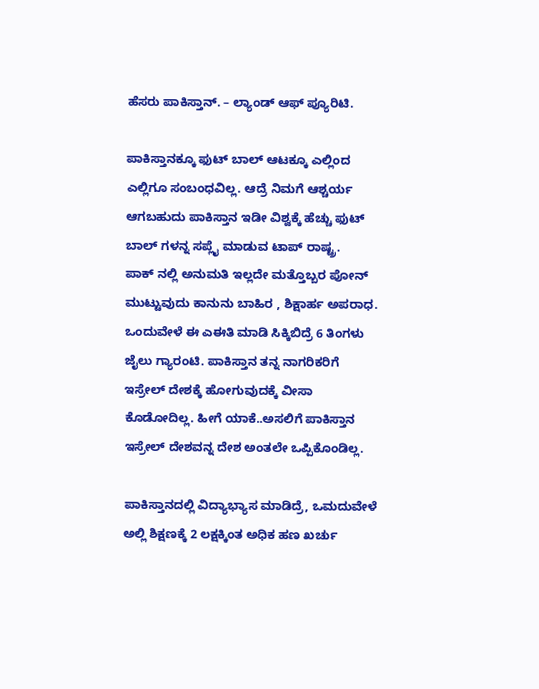ಹೆಸರು ಪಾಕಿಸ್ತಾನ್. – ಲ್ಯಾಂಡ್ ಆಫ್ ಪ್ಯೂರಿಟಿ.

ಪಾಕಿಸ್ತಾನಕ್ಕೂ ಫುಟ್ ಬಾಲ್ ಆಟಕ್ಕೂ ಎಲ್ಲಿಂದ ಎಲ್ಲಿಗೂ ಸಂಬಂಧವಿಲ್ಲ. ಆದ್ರೆ ನಿಮಗೆ ಆಶ್ಚರ್ಯ ಆಗಬಹುದು ಪಾಕಿಸ್ತಾನ ಇಡೀ ವಿಶ್ವಕ್ಕೆ ಹೆಚ್ಚು ಫುಟ್ ಬಾಲ್ ಗಳನ್ನ ಸಪ್ಲೈ ಮಾಡುವ ಟಾಪ್ ರಾಷ್ಟ್ರ.
ಪಾಕ್ ನಲ್ಲಿ ಅನುಮತಿ ಇಲ್ಲದೇ ಮತ್ತೊಬ್ಬರ ಪೋನ್ ಮುಟ್ಟುವುದು ಕಾನುನು ಬಾಹಿರ , ಶಿಕ್ಷಾರ್ಹ ಅಪರಾಧ. ಒಂದುವೇಳೆ ಈ ಎಈತಿ ಮಾಡಿ ಸಿಕ್ಕಿಬಿದ್ರೆ 6 ತಿಂಗಳು ಜೈಲು ಗ್ಯಾರಂಟಿ. ಪಾಕಿಸ್ತಾನ ತನ್ನ ನಾಗರಿಕರಿಗೆ ಇಸ್ರೇಲ್ ದೇಶಕ್ಕೆ ಹೋಗುವುದಕ್ಕೆ ವೀಸಾ ಕೊಡೋದಿಲ್ಲ. ಹೀಗೆ ಯಾಕೆ..ಅಸಲಿಗೆ ಪಾಕಿಸ್ತಾನ ಇಸ್ರೇಲ್ ದೇಶವನ್ನ ದೇಶ ಅಂತಲೇ ಒಪ್ಪಿಕೊಂಡಿಲ್ಲ.

ಪಾಕಿಸ್ತಾನದಲ್ಲಿ ವಿದ್ಯಾಭ್ಯಾಸ ಮಾಡಿದ್ರೆ, ಒಮದುವೇಳೆ ಅಲ್ಲಿ ಶಿಕ್ಷಣಕ್ಕೆ 2 ಲಕ್ಷಕ್ಕಿಂತ ಅಧಿಕ ಹಣ ಖರ್ಚು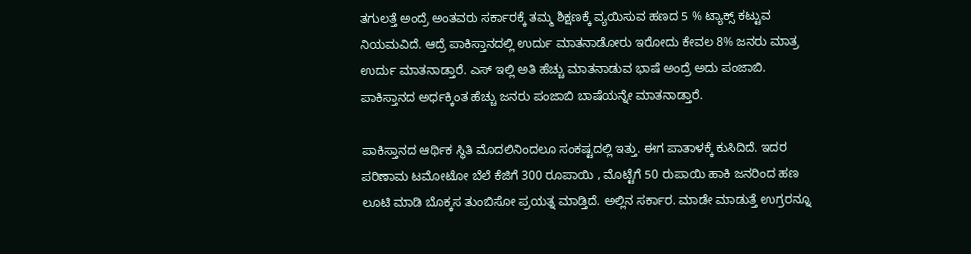ತಗುಲತ್ತೆ ಅಂದ್ರೆ ಅಂತವರು ಸರ್ಕಾರಕ್ಕೆ ತಮ್ಮ ಶಿಕ್ಷಣಕ್ಕೆ ವ್ಯಯಿಸುವ ಹಣದ 5 % ಟ್ಯಾಕ್ಸ್ ಕಟ್ಟುವ ನಿಯಮವಿದೆ. ಆದ್ರೆ ಪಾಕಿಸ್ತಾನದಲ್ಲಿ ಉರ್ದು ಮಾತನಾಡೋರು ಇರೋದು ಕೇವಲ 8% ಜನರು ಮಾತ್ರ ಉರ್ದು ಮಾತನಾಡ್ತಾರೆ. ಎಸ್ ಇಲ್ಲಿ ಅತಿ ಹೆಚ್ಚು ಮಾತನಾಡುವ ಭಾಷೆ ಅಂದ್ರೆ ಅದು ಪಂಜಾಬಿ. ಪಾಕಿಸ್ತಾನದ ಅರ್ಧಕ್ಕಿಂತ ಹೆಚ್ಚು ಜನರು ಪಂಜಾಬಿ ಬಾಷೆಯನ್ನೇ ಮಾತನಾಡ್ತಾರೆ.

ಪಾಕಿಸ್ತಾನದ ಆರ್ಥಿಕ ಸ್ಥಿತಿ ಮೊದಲಿನಿಂದಲೂ ಸಂಕಷ್ಟದಲ್ಲಿ ಇತ್ತು. ಈಗ ಪಾತಾಳಕ್ಕೆ ಕುಸಿದಿದೆ. ಇದರ ಪರಿಣಾಮ ಟಮೋಟೋ ಬೆಲೆ ಕೆಜಿಗೆ 300 ರೂಪಾಯಿ , ಮೊಟ್ಟೆಗೆ 50 ರುಪಾಯಿ ಹಾಕಿ ಜನರಿಂದ ಹಣ ಲೂಟಿ ಮಾಡಿ ಬೊಕ್ಕಸ ತುಂಬಿಸೋ ಪ್ರಯತ್ನ ಮಾಡ್ತಿದೆ. ಅಲ್ಲಿನ ಸರ್ಕಾರ. ಮಾಡೇ ಮಾಡುತ್ತೆ ಉಗ್ರರನ್ನೂ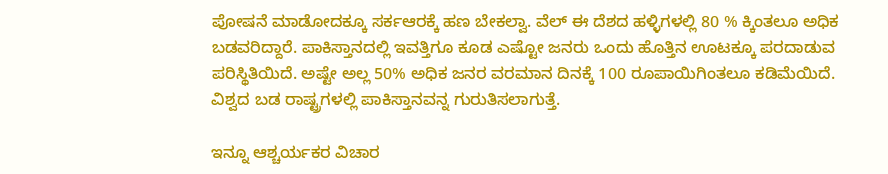ಪೋಷನೆ ಮಾಡೋದಕ್ಕೂ ಸರ್ಕಆರಕ್ಕೆ ಹಣ ಬೇಕಲ್ವಾ. ವೆಲ್ ಈ ದೆಶದ ಹಳ್ಳಿಗಳಲ್ಲಿ 80 % ಕ್ಕಿಂತಲೂ ಅಧಿಕ ಬಡವರಿದ್ದಾರೆ. ಪಾಕಿಸ್ತಾನದಲ್ಲಿ ಇವತ್ತಿಗೂ ಕೂಡ ಎಷ್ಟೋ ಜನರು ಒಂದು ಹೊತ್ತಿನ ಊಟಕ್ಕೂ ಪರದಾಡುವ ಪರಿಸ್ಥಿತಿಯಿದೆ. ಅಷ್ಟೇ ಅಲ್ಲ 50% ಅಧಿಕ ಜನರ ವರಮಾನ ದಿನಕ್ಕೆ 100 ರೂಪಾಯಿಗಿಂತಲೂ ಕಡಿಮೆಯಿದೆ. ವಿಶ್ವದ ಬಡ ರಾಷ್ಟ್ರಗಳಲ್ಲಿ ಪಾಕಿಸ್ತಾನವನ್ನ ಗುರುತಿಸಲಾಗುತ್ತೆ.

ಇನ್ನೂ ಆಶ್ಚರ್ಯಕರ ವಿಚಾರ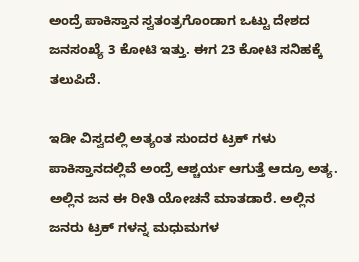ಅಂದ್ರೆ ಪಾಕಿಸ್ತಾನ ಸ್ವತಂತ್ರಗೊಂಡಾಗ ಒಟ್ಟು ದೇಶದ ಜನಸಂಖ್ಯೆ 3 ಕೋಟಿ ಇತ್ತು. ಈಗ 23 ಕೋಟಿ ಸನಿಹಕ್ಕೆ ತಲುಪಿದೆ.

ಇಡೀ ವಿಸ್ವದಲ್ಲಿ ಅತ್ಯಂತ ಸುಂದರ ಟ್ರಕ್ ಗಳು ಪಾಕಿಸ್ತಾನದಲ್ಲಿವೆ ಅಂದ್ರೆ ಆಶ್ಚರ್ಯ ಆಗುತ್ತೆ ಆದ್ರೂ ಅತ್ಯ. ಅಲ್ಲಿನ ಜನ ಈ ರೀತಿ ಯೋಚನೆ ಮಾತಡಾರೆ. ಅಲ್ಲಿನ ಜನರು ಟ್ರಕ್ ಗಳನ್ನ ಮಧುಮಗಳ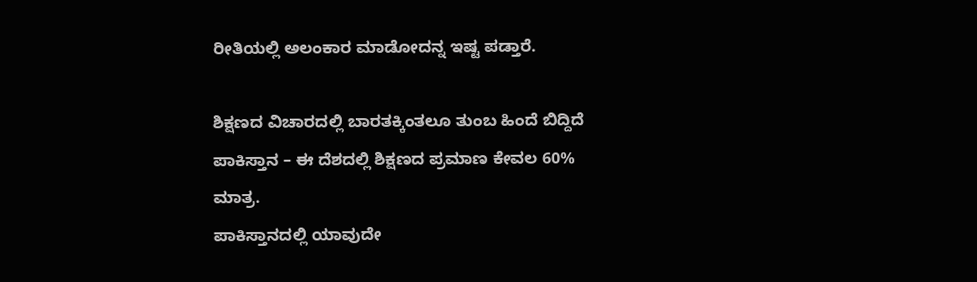ರೀತಿಯಲ್ಲಿ ಅಲಂಕಾರ ಮಾಡೋದನ್ನ ಇಷ್ಟ ಪಡ್ತಾರೆ.

ಶಿಕ್ಷಣದ ವಿಚಾರದಲ್ಲಿ ಬಾರತಕ್ಕಿಂತಲೂ ತುಂಬ ಹಿಂದೆ ಬಿದ್ದಿದೆ ಪಾಕಿಸ್ತಾನ – ಈ ದೆಶದಲ್ಲಿ ಶಿಕ್ಷಣದ ಪ್ರಮಾಣ ಕೇವಲ 60% ಮಾತ್ರ.
ಪಾಕಿಸ್ತಾನದಲ್ಲಿ ಯಾವುದೇ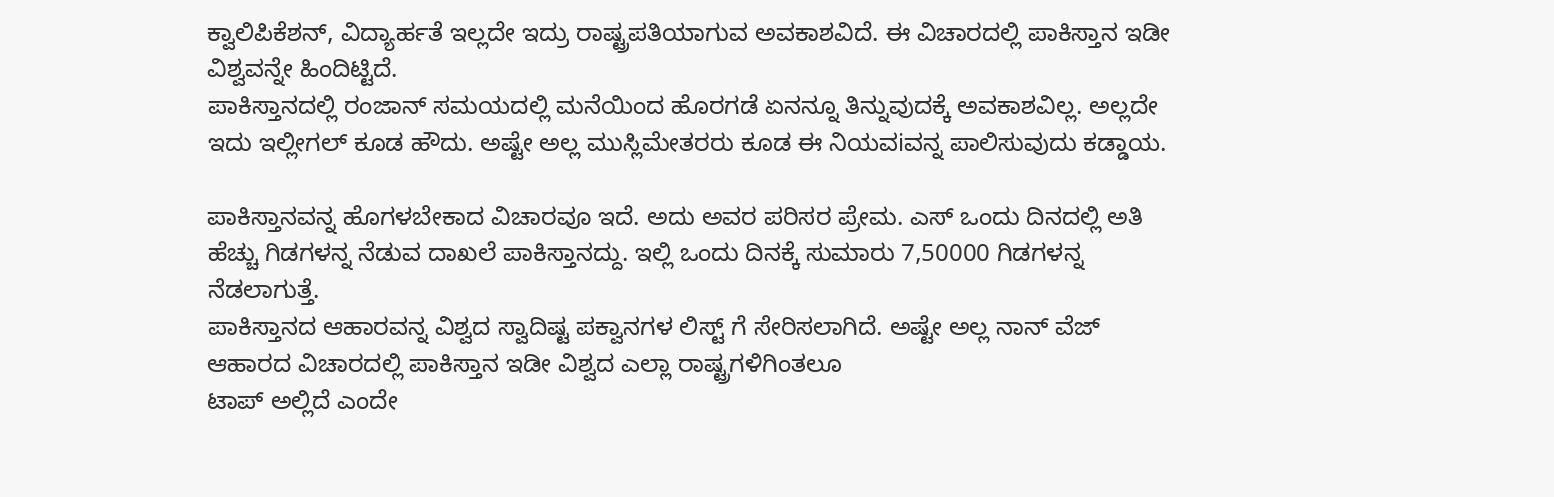ಕ್ವಾಲಿಪಿಕೆಶನ್, ವಿದ್ಯಾರ್ಹತೆ ಇಲ್ಲದೇ ಇದ್ರು ರಾಷ್ಟ್ರಪತಿಯಾಗುವ ಅವಕಾಶವಿದೆ. ಈ ವಿಚಾರದಲ್ಲಿ ಪಾಕಿಸ್ತಾನ ಇಡೀ ವಿಶ್ವವನ್ನೇ ಹಿಂದಿಟ್ಟಿದೆ.
ಪಾಕಿಸ್ತಾನದಲ್ಲಿ ರಂಜಾನ್ ಸಮಯದಲ್ಲಿ ಮನೆಯಿಂದ ಹೊರಗಡೆ ಏನನ್ನೂ ತಿನ್ನುವುದಕ್ಕೆ ಅವಕಾಶವಿಲ್ಲ. ಅಲ್ಲದೇ ಇದು ಇಲ್ಲೀಗಲ್ ಕೂಡ ಹೌದು. ಅಷ್ಟೇ ಅಲ್ಲ ಮುಸ್ಲಿಮೇತರರು ಕೂಡ ಈ ನಿಯವiವನ್ನ ಪಾಲಿಸುವುದು ಕಡ್ಡಾಯ.

ಪಾಕಿಸ್ತಾನವನ್ನ ಹೊಗಳಬೇಕಾದ ವಿಚಾರವೂ ಇದೆ. ಅದು ಅವರ ಪರಿಸರ ಪ್ರೇಮ. ಎಸ್ ಒಂದು ದಿನದಲ್ಲಿ ಅತಿ ಹೆಚ್ಚು ಗಿಡಗಳನ್ನ ನೆಡುವ ದಾಖಲೆ ಪಾಕಿಸ್ತಾನದ್ದು. ಇಲ್ಲಿ ಒಂದು ದಿನಕ್ಕೆ ಸುಮಾರು 7,50000 ಗಿಡಗಳನ್ನ ನೆಡಲಾಗುತ್ತೆ.
ಪಾಕಿಸ್ತಾನದ ಆಹಾರವನ್ನ ವಿಶ್ವದ ಸ್ವಾದಿಷ್ಟ ಪಕ್ವಾನಗಳ ಲಿಸ್ಟ್ ಗೆ ಸೇರಿಸಲಾಗಿದೆ. ಅಷ್ಟೇ ಅಲ್ಲ ನಾನ್ ವೆಜ್ ಆಹಾರದ ವಿಚಾರದಲ್ಲಿ ಪಾಕಿಸ್ತಾನ ಇಡೀ ವಿಶ್ವದ ಎಲ್ಲಾ ರಾಷ್ಟ್ರಗಳಿಗಿಂತಲೂ
ಟಾಪ್ ಅಲ್ಲಿದೆ ಎಂದೇ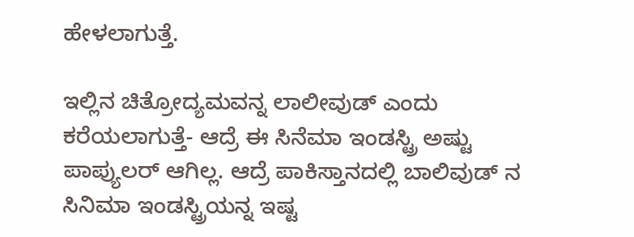ಹೇಳಲಾಗುತ್ತೆ.

ಇಲ್ಲಿನ ಚಿತ್ರೋದ್ಯಮವನ್ನ ಲಾಲೀವುಡ್ ಎಂದು ಕರೆಯಲಾಗುತ್ತೆ- ಆದ್ರೆ ಈ ಸಿನೆಮಾ ಇಂಡಸ್ಟ್ರಿ ಅಷ್ಟು ಪಾಪ್ಯುಲರ್ ಆಗಿಲ್ಲ. ಆದ್ರೆ ಪಾಕಿಸ್ತಾನದಲ್ಲಿ ಬಾಲಿವುಡ್ ನ ಸಿನಿಮಾ ಇಂಡಸ್ಟ್ರಿಯನ್ನ ಇಷ್ಟ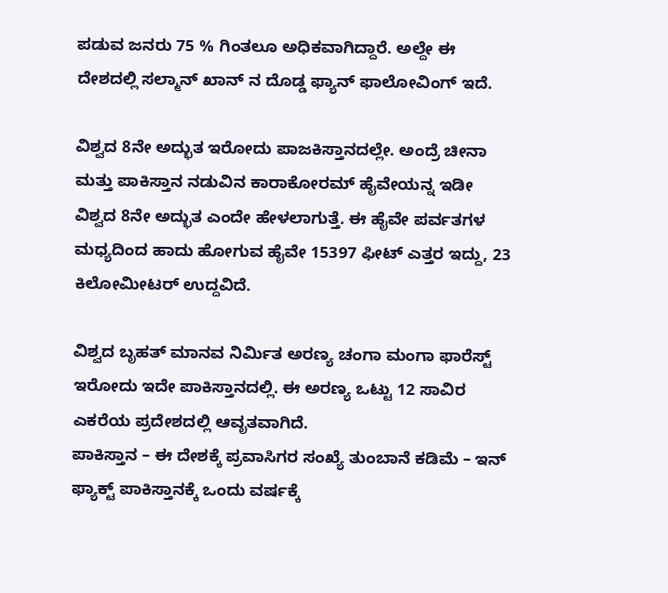ಪಡುವ ಜನರು 75 % ಗಿಂತಲೂ ಅಧಿಕವಾಗಿದ್ದಾರೆ. ಅಲ್ದೇ ಈ ದೇಶದಲ್ಲಿ ಸಲ್ಮಾನ್ ಖಾನ್ ನ ದೊಡ್ಡ ಫ್ಯಾನ್ ಫಾಲೋವಿಂಗ್ ಇದೆ.

ವಿಶ್ವದ 8ನೇ ಅದ್ಭುತ ಇರೋದು ಪಾಜಕಿಸ್ತಾನದಲ್ಲೇ. ಅಂದ್ರೆ ಚೀನಾ ಮತ್ತು ಪಾಕಿಸ್ತಾನ ನಡುವಿನ ಕಾರಾಕೋರಮ್ ಹೈವೇಯನ್ನ ಇಡೀ ವಿಶ್ವದ 8ನೇ ಅದ್ಭುತ ಎಂದೇ ಹೇಳಲಾಗುತ್ತೆ. ಈ ಹೈವೇ ಪರ್ವತಗಳ ಮಧ್ಯದಿಂದ ಹಾದು ಹೋಗುವ ಹೈವೇ 15397 ಫೀಟ್ ಎತ್ತರ ಇದ್ದು, 23 ಕಿಲೋಮೀಟರ್ ಉದ್ದವಿದೆ.

ವಿಶ್ವದ ಬೃಹತ್ ಮಾನವ ನಿರ್ಮಿತ ಅರಣ್ಯ ಚಂಗಾ ಮಂಗಾ ಫಾರೆಸ್ಟ್ ಇರೋದು ಇದೇ ಪಾಕಿಸ್ತಾನದಲ್ಲಿ. ಈ ಅರಣ್ಯ ಒಟ್ಟು 12 ಸಾವಿರ ಎಕರೆಯ ಪ್ರದೇಶದಲ್ಲಿ ಆವೃತವಾಗಿದೆ.
ಪಾಕಿಸ್ತಾನ – ಈ ದೇಶಕ್ಕೆ ಪ್ರವಾಸಿಗರ ಸಂಖ್ಯೆ ತುಂಬಾನೆ ಕಡಿಮೆ – ಇನ್ ಫ್ಯಾಕ್ಟ್ ಪಾಕಿಸ್ತಾನಕ್ಕೆ ಒಂದು ವರ್ಷಕ್ಕೆ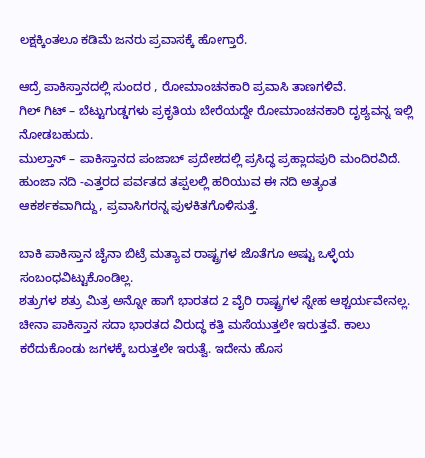ಲಕ್ಷಕ್ಕಿಂತಲೂ ಕಡಿಮೆ ಜನರು ಪ್ರವಾಸಕ್ಕೆ ಹೋಗ್ತಾರೆ.

ಆದ್ರೆ ಪಾಕಿಸ್ತಾನದಲ್ಲಿ ಸುಂದರ , ರೋಮಾಂಚನಕಾರಿ ಪ್ರವಾಸಿ ತಾಣಗಳಿವೆ.
ಗಿಲ್ ಗಿಟ್ – ಬೆಟ್ಟುಗುಡ್ಡಗಳು ಪ್ರಕೃತಿಯ ಬೇರೆಯದ್ದೇ ರೋಮಾಂಚನಕಾರಿ ದೃಶ್ಯವನ್ನ ಇಲ್ಲಿ ನೋಡಬಹುದು.
ಮುಲ್ತಾನ್ – ಪಾಕಿಸ್ತಾನದ ಪಂಜಾಬ್ ಪ್ರದೇಶದಲ್ಲಿ ಪ್ರಸಿದ್ಧ ಪ್ರಹ್ಲಾದಪುರಿ ಮಂದಿರವಿದೆ.
ಹುಂಜಾ ನದಿ -ಎತ್ತರದ ಪರ್ವತದ ತಪ್ಪಲಲ್ಲಿ ಹರಿಯುವ ಈ ನದಿ ಅತ್ಯಂತ ಆಕರ್ಶಕವಾಗಿದ್ದು, ಪ್ರವಾಸಿಗರನ್ನ ಪುಳಕಿತಗೊಳಿಸುತ್ತೆ.

ಬಾಕಿ ಪಾಕಿಸ್ತಾನ ಚೈನಾ ಬಿಟ್ರೆ ಮತ್ಯಾವ ರಾಷ್ಟ್ರಗಳ ಜೊತೆಗೂ ಅಷ್ಟು ಒಳ್ಳೆಯ ಸಂಬಂಧವಿಟ್ಟುಕೊಂಡಿಲ್ಲ.
ಶತ್ರುಗಳ ಶತ್ರು ಮಿತ್ರ ಅನ್ನೋ ಹಾಗೆ ಭಾರತದ 2 ವೈರಿ ರಾಷ್ಟ್ರಗಳ ಸ್ನೇಹ ಆಶ್ಚರ್ಯವೇನಲ್ಲ. ಚೀನಾ ಪಾಕಿಸ್ತಾನ ಸದಾ ಭಾರತದ ವಿರುದ್ಧ ಕತ್ತಿ ಮಸೆಯುತ್ತಲೇ ಇರುತ್ತವೆ. ಕಾಲು ಕರೆದುಕೊಂಡು ಜಗಳಕ್ಕೆ ಬರುತ್ತಲೇ ಇರುತ್ವೆ. ಇದೇನು ಹೊಸ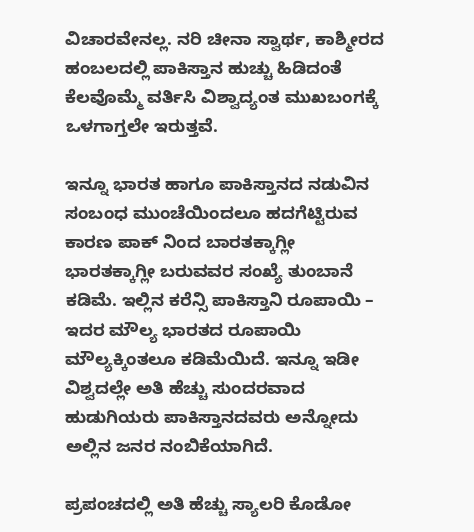ವಿಚಾರವೇನಲ್ಲ. ನರಿ ಚೀನಾ ಸ್ವಾರ್ಥ, ಕಾಶ್ಮೀರದ ಹಂಬಲದಲ್ಲಿ ಪಾಕಿಸ್ತಾನ ಹುಚ್ಚು ಹಿಡಿದಂತೆ ಕೆಲವೊಮ್ಮೆ ವರ್ತಿಸಿ ವಿಶ್ವಾದ್ಯಂತ ಮುಖಬಂಗಕ್ಕೆ ಒಳಗಾಗ್ತಲೇ ಇರುತ್ತವೆ.

ಇನ್ನೂ ಭಾರತ ಹಾಗೂ ಪಾಕಿಸ್ತಾನದ ನಡುವಿನ ಸಂಬಂಧ ಮುಂಚೆಯಿಂದಲೂ ಹದಗೆಟ್ಟಿರುವ ಕಾರಣ ಪಾಕ್ ನಿಂದ ಬಾರತಕ್ಕಾಗ್ಲೀ ಭಾರತಕ್ಕಾಗ್ಲೀ ಬರುವವರ ಸಂಖ್ಯೆ ತುಂಬಾನೆ ಕಡಿಮೆ. ಇಲ್ಲಿನ ಕರೆನ್ಸಿ ಪಾಕಿಸ್ತಾನಿ ರೂಪಾಯಿ – ಇದರ ಮೌಲ್ಯ ಭಾರತದ ರೂಪಾಯಿ ಮೌಲ್ಯಕ್ಕಿಂತಲೂ ಕಡಿಮೆಯಿದೆ. ಇನ್ನೂ ಇಡೀ ವಿಶ್ವದಲ್ಲೇ ಅತಿ ಹೆಚ್ಚು ಸುಂದರವಾದ ಹುಡುಗಿಯರು ಪಾಕಿಸ್ತಾನದವರು ಅನ್ನೋದು ಅಲ್ಲಿನ ಜನರ ನಂಬಿಕೆಯಾಗಿದೆ.

ಪ್ರಪಂಚದಲ್ಲಿ ಅತಿ ಹೆಚ್ಚು ಸ್ಯಾಲರಿ ಕೊಡೋ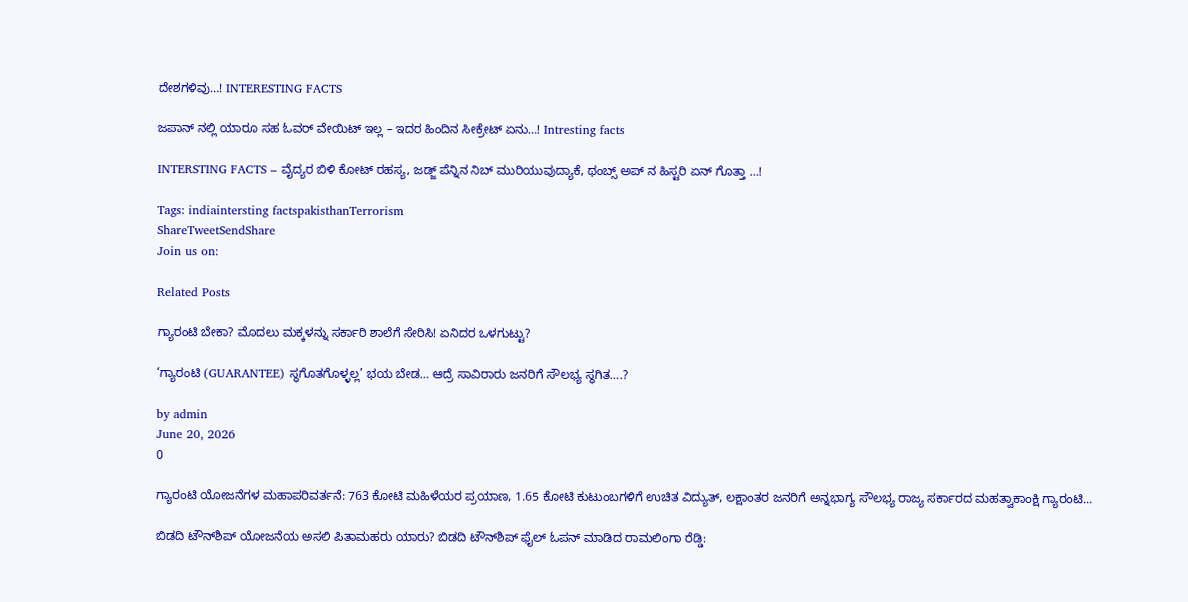ದೇಶಗಳಿವು…! INTERESTING FACTS

ಜಪಾನ್ ನಲ್ಲಿ ಯಾರೂ ಸಹ ಓವರ್ ವೇಯಿಟ್ ಇಲ್ಲ – ಇದರ ಹಿಂದಿನ ಸೀಕ್ರೇಟ್ ಏನು…! Intresting facts

INTERSTING FACTS – ವೈದ್ಯರ ಬಿಳಿ ಕೋಟ್ ರಹಸ್ಯ, ಜಡ್ಜ್ ಪೆನ್ನಿನ ನಿಬ್ ಮುರಿಯುವುದ್ಯಾಕೆ, ಥಂಬ್ಸ್ ಅಪ್ ನ ಹಿಸ್ಟರಿ ಏನ್ ಗೊತ್ತಾ …!

Tags: indiaintersting factspakisthanTerrorism
ShareTweetSendShare
Join us on:

Related Posts

ಗ್ಯಾರಂಟಿ ಬೇಕಾ? ಮೊದಲು ಮಕ್ಕಳನ್ನು ಸರ್ಕಾರಿ ಶಾಲೆಗೆ ಸೇರಿಸಿ! ಏನಿದರ ಒಳಗುಟ್ಟು?

‘ಗ್ಯಾರಂಟಿ (GUARANTEE) ಸ್ಥಗೊತಗೊಳ್ಳಲ್ಲ’ ಭಯ ಬೇಡ… ಆದ್ರೆ ಸಾವಿರಾರು ಜನರಿಗೆ ಸೌಲಭ್ಯ ಸ್ಥಗಿತ….?

by admin
June 20, 2026
0

ಗ್ಯಾರಂಟಿ ಯೋಜನೆಗಳ ಮಹಾಪರಿವರ್ತನೆ: 763 ಕೋಟಿ ಮಹಿಳೆಯರ ಪ್ರಯಾಣ, 1.65 ಕೋಟಿ ಕುಟುಂಬಗಳಿಗೆ ಉಚಿತ ವಿದ್ಯುತ್, ಲಕ್ಷಾಂತರ ಜನರಿಗೆ ಅನ್ನಭಾಗ್ಯ ಸೌಲಭ್ಯ ರಾಜ್ಯ ಸರ್ಕಾರದ ಮಹತ್ವಾಕಾಂಕ್ಷಿ ಗ್ಯಾರಂಟಿ...

ಬಿಡದಿ ಟೌನ್‌ಶಿಪ್ ಯೋಜನೆಯ ಅಸಲಿ ಪಿತಾಮಹರು ಯಾರು? ಬಿಡದಿ ಟೌನ್‌ಶಿಪ್ ಫೈಲ್ ಓಪನ್ ಮಾಡಿದ ರಾಮಲಿಂಗಾ ರೆಡ್ಡಿ: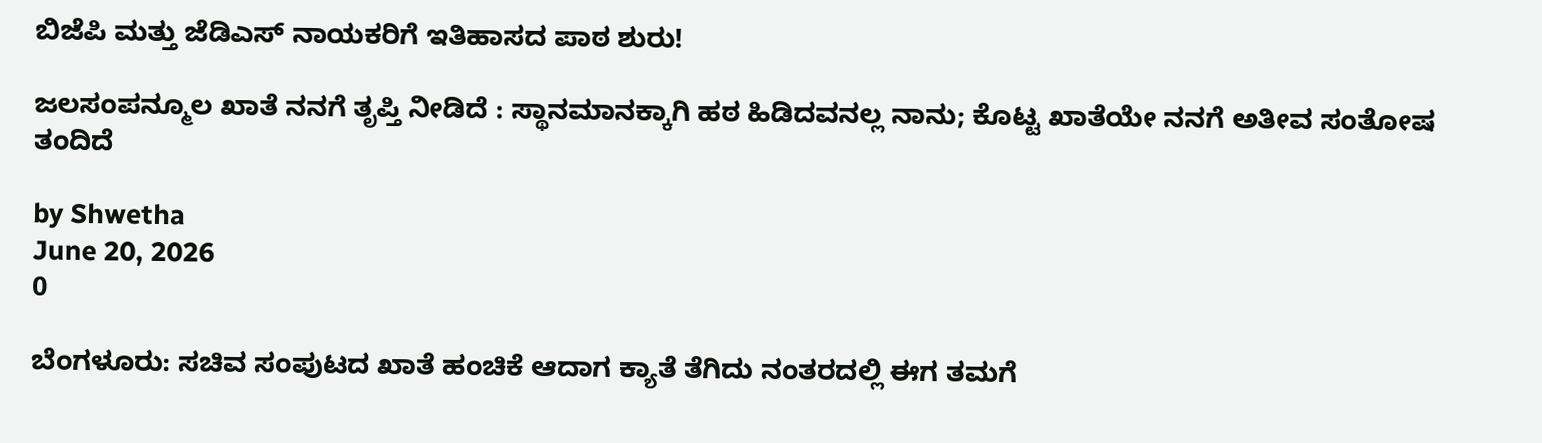ಬಿಜೆಪಿ ಮತ್ತು ಜೆಡಿಎಸ್ ನಾಯಕರಿಗೆ ಇತಿಹಾಸದ ಪಾಠ ಶುರು!

ಜಲಸಂಪನ್ಮೂಲ ಖಾತೆ ನನಗೆ ತೃಪ್ತಿ ನೀಡಿದೆ : ಸ್ಥಾನಮಾನಕ್ಕಾಗಿ ಹಠ ಹಿಡಿದವನಲ್ಲ ನಾನು; ಕೊಟ್ಟ ಖಾತೆಯೇ ನನಗೆ ಅತೀವ ಸಂತೋಷ ತಂದಿದೆ

by Shwetha
June 20, 2026
0

ಬೆಂಗಳೂರು: ಸಚಿವ ಸಂಪುಟದ ಖಾತೆ ಹಂಚಿಕೆ ಆದಾಗ ಕ್ಯಾತೆ ತೆಗಿದು ನಂತರದಲ್ಲಿ ಈಗ ತಮಗೆ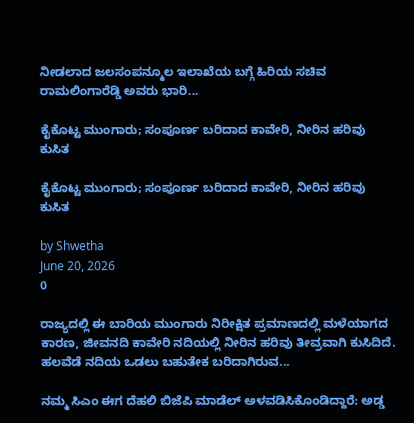ನೀಡಲಾದ ಜಲಸಂಪನ್ಮೂಲ ಇಲಾಖೆಯ ಬಗ್ಗೆ ಹಿರಿಯ ಸಚಿವ ರಾಮಲಿಂಗಾರೆಡ್ಡಿ ಅವರು ಭಾರಿ...

ಕೈಕೊಟ್ಟ ಮುಂಗಾರು; ಸಂಪೂರ್ಣ ಬರಿದಾದ ಕಾವೇರಿ, ನೀರಿನ ಹರಿವು ಕುಸಿತ

ಕೈಕೊಟ್ಟ ಮುಂಗಾರು; ಸಂಪೂರ್ಣ ಬರಿದಾದ ಕಾವೇರಿ, ನೀರಿನ ಹರಿವು ಕುಸಿತ

by Shwetha
June 20, 2026
0

ರಾಜ್ಯದಲ್ಲಿ ಈ ಬಾರಿಯ ಮುಂಗಾರು ನಿರೀಕ್ಷಿತ ಪ್ರಮಾಣದಲ್ಲಿ ಮಳೆಯಾಗದ ಕಾರಣ, ಜೀವನದಿ ಕಾವೇರಿ ನದಿಯಲ್ಲಿ ನೀರಿನ ಹರಿವು ತೀವ್ರವಾಗಿ ಕುಸಿದಿದೆ. ಹಲವೆಡೆ ನದಿಯ ಒಡಲು ಬಹುತೇಕ ಬರಿದಾಗಿರುವ...

ನಮ್ಮ ಸಿಎಂ ಈಗ ದೆಹಲಿ ಬಿಜೆಪಿ ಮಾಡೆಲ್ ಅಳವಡಿಸಿಕೊಂಡಿದ್ದಾರೆ: ಅಡ್ಡ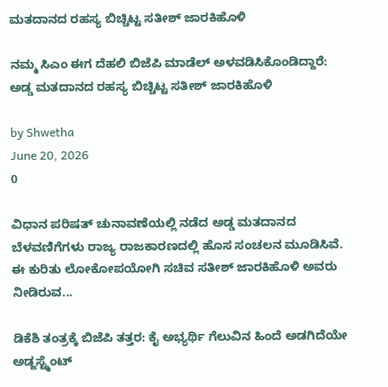ಮತದಾನದ ರಹಸ್ಯ ಬಿಚ್ಚಿಟ್ಟ ಸತೀಶ್ ಜಾರಕಿಹೊಳಿ

ನಮ್ಮ ಸಿಎಂ ಈಗ ದೆಹಲಿ ಬಿಜೆಪಿ ಮಾಡೆಲ್ ಅಳವಡಿಸಿಕೊಂಡಿದ್ದಾರೆ: ಅಡ್ಡ ಮತದಾನದ ರಹಸ್ಯ ಬಿಚ್ಚಿಟ್ಟ ಸತೀಶ್ ಜಾರಕಿಹೊಳಿ

by Shwetha
June 20, 2026
0

ವಿಧಾನ ಪರಿಷತ್ ಚುನಾವಣೆಯಲ್ಲಿ ನಡೆದ ಅಡ್ಡ ಮತದಾನದ ಬೆಳವಣಿಗೆಗಳು ರಾಜ್ಯ ರಾಜಕಾರಣದಲ್ಲಿ ಹೊಸ ಸಂಚಲನ ಮೂಡಿಸಿವೆ. ಈ ಕುರಿತು ಲೋಕೋಪಯೋಗಿ ಸಚಿವ ಸತೀಶ್ ಜಾರಕಿಹೊಳಿ ಅವರು ನೀಡಿರುವ...

ಡಿಕೆಶಿ ತಂತ್ರಕ್ಕೆ ಬಿಜೆಪಿ ತತ್ತರ: ಕೈ ಅಭ್ಯರ್ಥಿ ಗೆಲುವಿನ ಹಿಂದೆ ಅಡಗಿದೆಯೇ ಅಡ್ಜಸ್ಟ್ಮೆಂಟ್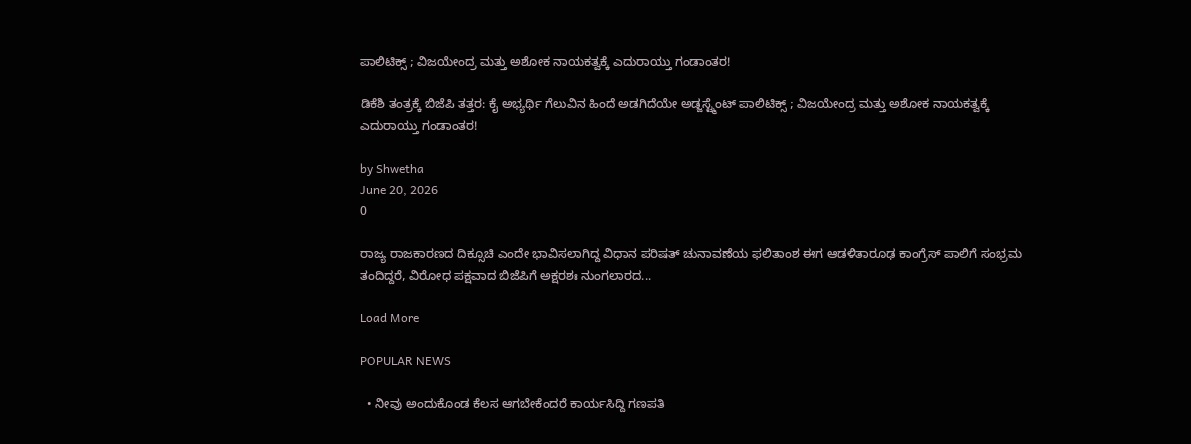ಪಾಲಿಟಿಕ್ಸ್ ; ವಿಜಯೇಂದ್ರ ಮತ್ತು ಅಶೋಕ ನಾಯಕತ್ವಕ್ಕೆ ಎದುರಾಯ್ತು ಗಂಡಾಂತರ!

ಡಿಕೆಶಿ ತಂತ್ರಕ್ಕೆ ಬಿಜೆಪಿ ತತ್ತರ: ಕೈ ಅಭ್ಯರ್ಥಿ ಗೆಲುವಿನ ಹಿಂದೆ ಅಡಗಿದೆಯೇ ಅಡ್ಜಸ್ಟ್ಮೆಂಟ್ ಪಾಲಿಟಿಕ್ಸ್ ; ವಿಜಯೇಂದ್ರ ಮತ್ತು ಅಶೋಕ ನಾಯಕತ್ವಕ್ಕೆ ಎದುರಾಯ್ತು ಗಂಡಾಂತರ!

by Shwetha
June 20, 2026
0

ರಾಜ್ಯ ರಾಜಕಾರಣದ ದಿಕ್ಸೂಚಿ ಎಂದೇ ಭಾವಿಸಲಾಗಿದ್ದ ವಿಧಾನ ಪರಿಷತ್ ಚುನಾವಣೆಯ ಫಲಿತಾಂಶ ಈಗ ಆಡಳಿತಾರೂಢ ಕಾಂಗ್ರೆಸ್ ಪಾಲಿಗೆ ಸಂಭ್ರಮ ತಂದಿದ್ದರೆ, ವಿರೋಧ ಪಕ್ಷವಾದ ಬಿಜೆಪಿಗೆ ಅಕ್ಷರಶಃ ನುಂಗಲಾರದ...

Load More

POPULAR NEWS

  • ನೀವು ಅಂದುಕೊಂಡ ಕೆಲಸ ಆಗಬೇಕೆಂದರೆ ಕಾರ್ಯಸಿದ್ದಿ ಗಣಪತಿ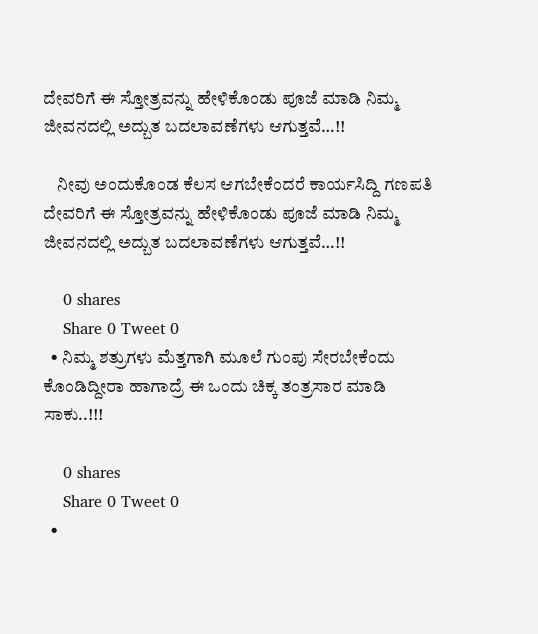ದೇವರಿಗೆ ಈ ಸ್ತೋತ್ರವನ್ನು ಹೇಳಿಕೊಂಡು ಪೂಜೆ ಮಾಡಿ ನಿಮ್ಮ ಜೀವನದಲ್ಲಿ ಅದ್ಬುತ ಬದಲಾವಣೆಗಳು ಆಗುತ್ತವೆ…!!

    ನೀವು ಅಂದುಕೊಂಡ ಕೆಲಸ ಆಗಬೇಕೆಂದರೆ ಕಾರ್ಯಸಿದ್ದಿ ಗಣಪತಿ ದೇವರಿಗೆ ಈ ಸ್ತೋತ್ರವನ್ನು ಹೇಳಿಕೊಂಡು ಪೂಜೆ ಮಾಡಿ ನಿಮ್ಮ ಜೀವನದಲ್ಲಿ ಅದ್ಬುತ ಬದಲಾವಣೆಗಳು ಆಗುತ್ತವೆ…!!

    0 shares
    Share 0 Tweet 0
  • ನಿಮ್ಮ ಶತ್ರುಗಳು ಮೆತ್ತಗಾಗಿ ಮೂಲೆ ಗುಂಪು ಸೇರಬೇಕೆಂದು ಕೊಂಡಿದ್ದೀರಾ ಹಾಗಾದ್ರೆ ಈ ಒಂದು ಚಿಕ್ಕ ತಂತ್ರಸಾರ ಮಾಡಿ ಸಾಕು..!!!

    0 shares
    Share 0 Tweet 0
  •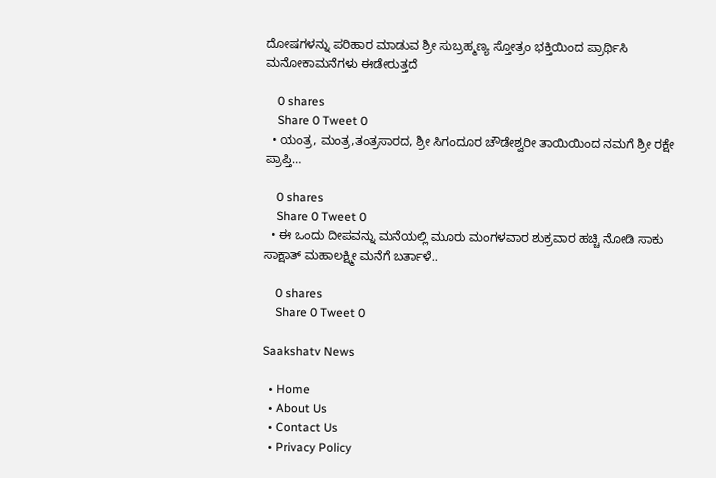ದೋಷಗಳನ್ನು ಪರಿಹಾರ ಮಾಡುವ ಶ್ರೀ ಸುಬ್ರಹ್ಮಣ್ಯ ಸ್ತೋತ್ರಂ ಭಕ್ತಿಯಿಂದ ಪ್ರಾರ್ಥಿಸಿ ಮನೋಕಾಮನೆಗಳು ಈಡೇರುತ್ತದೆ

    0 shares
    Share 0 Tweet 0
  • ಯಂತ್ರ, ಮಂತ್ರ,ತಂತ್ರಸಾರದ, ಶ್ರೀ ಸಿಗಂದೂರ ಚೌಡೇಶ್ವರೀ ತಾಯಿಯಿಂದ ನಮಗೆ ಶ್ರೀ ರಕ್ಷೇ ಪ್ರಾಪ್ತಿ…

    0 shares
    Share 0 Tweet 0
  • ಈ ಒಂದು ದೀಪವನ್ನು ಮನೆಯಲ್ಲಿ ಮೂರು ಮಂಗಳವಾರ ಶುಕ್ರವಾರ ಹಚ್ಚಿ ನೋಡಿ ಸಾಕು ಸಾಕ್ಷಾತ್ ಮಹಾಲಕ್ಷ್ಮೀ ಮನೆಗೆ ಬರ್ತಾಳೆ..

    0 shares
    Share 0 Tweet 0

Saakshatv News

  • Home
  • About Us
  • Contact Us
  • Privacy Policy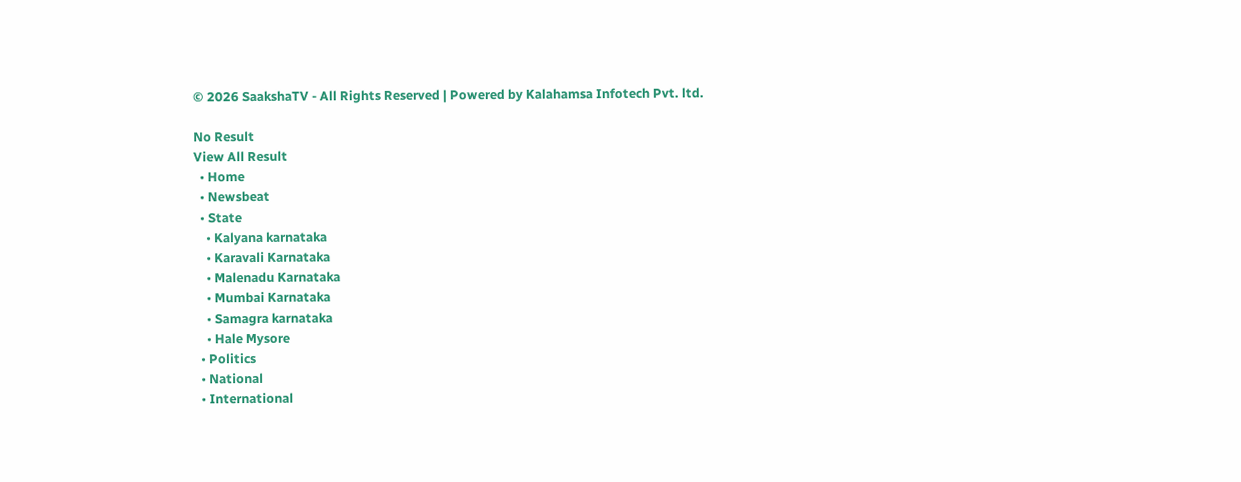© 2026 SaakshaTV - All Rights Reserved | Powered by Kalahamsa Infotech Pvt. ltd.

No Result
View All Result
  • Home
  • Newsbeat
  • State
    • Kalyana karnataka
    • Karavali Karnataka
    • Malenadu Karnataka
    • Mumbai Karnataka
    • Samagra karnataka
    • Hale Mysore
  • Politics
  • National
  • International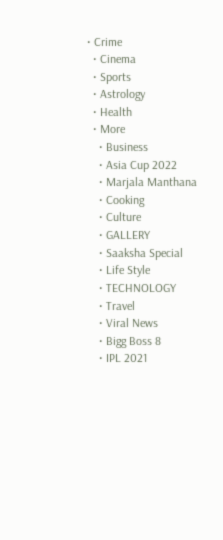• Crime
  • Cinema
  • Sports
  • Astrology
  • Health
  • More
    • Business
    • Asia Cup 2022
    • Marjala Manthana
    • Cooking
    • Culture
    • GALLERY
    • Saaksha Special
    • Life Style
    • TECHNOLOGY
    • Travel
    • Viral News
    • Bigg Boss 8
    • IPL 2021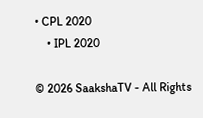• CPL 2020
    • IPL 2020

© 2026 SaakshaTV - All Rights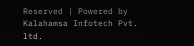Reserved | Powered by Kalahamsa Infotech Pvt. ltd.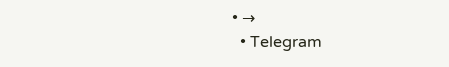• →
  • Telegram